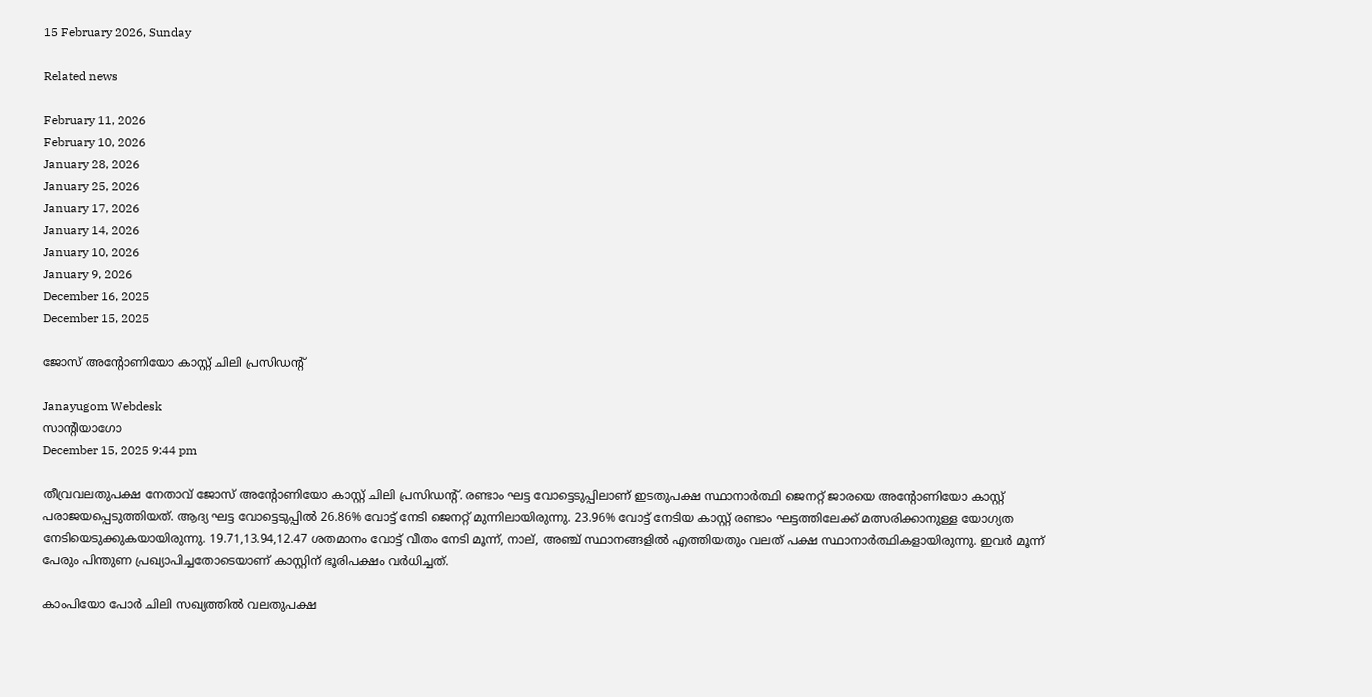15 February 2026, Sunday

Related news

February 11, 2026
February 10, 2026
January 28, 2026
January 25, 2026
January 17, 2026
January 14, 2026
January 10, 2026
January 9, 2026
December 16, 2025
December 15, 2025

ജോസ് അന്റോണിയോ കാസ്റ്റ് ചിലി പ്രസിഡന്റ്

Janayugom Webdesk
സാന്റിയാഗോ
December 15, 2025 9:44 pm

തീവ്രവലതുപക്ഷ നേതാവ് ജോസ് അന്റോണിയോ കാസ്റ്റ് ചിലി പ്രസിഡന്റ്. രണ്ടാം ഘട്ട വോട്ടെടുപ്പിലാണ് ഇടതുപക്ഷ സ്ഥാനാര്‍ത്ഥി ജെനറ്റ് ജാരയെ അന്റോണിയോ കാസ്റ്റ് പരാജയപ്പെടുത്തിയത്. ആദ്യ ഘട്ട വോട്ടെടുപ്പില്‍ 26.86% വോട്ട് നേടി ജെനറ്റ് മുന്നിലായിരുന്നു. 23.96% വോട്ട് നേടിയ കാസ്റ്റ് രണ്ടാം ഘട്ടത്തിലേക്ക് മത്സരിക്കാനുള്ള യോഗ്യത നേടിയെടുക്കുകയായിരുന്നു. 19.71,13.94,12.47 ശതമാനം വോട്ട് വീതം നേടി മൂന്ന്, നാല്, അഞ്ച് സ്ഥാനങ്ങളില്‍ എത്തിയതും വലത് പക്ഷ സ്ഥാനാര്‍ത്ഥികളായിരുന്നു. ഇവര്‍ മൂന്ന് പേരും പിന്തുണ പ്രഖ്യാപിച്ചതോടെയാണ് കാസ്റ്റിന് ഭൂരിപക്ഷം വര്‍ധിച്ചത്.

കാംപിയോ പോര്‍ ചിലി സഖ്യത്തില്‍ വലതുപക്ഷ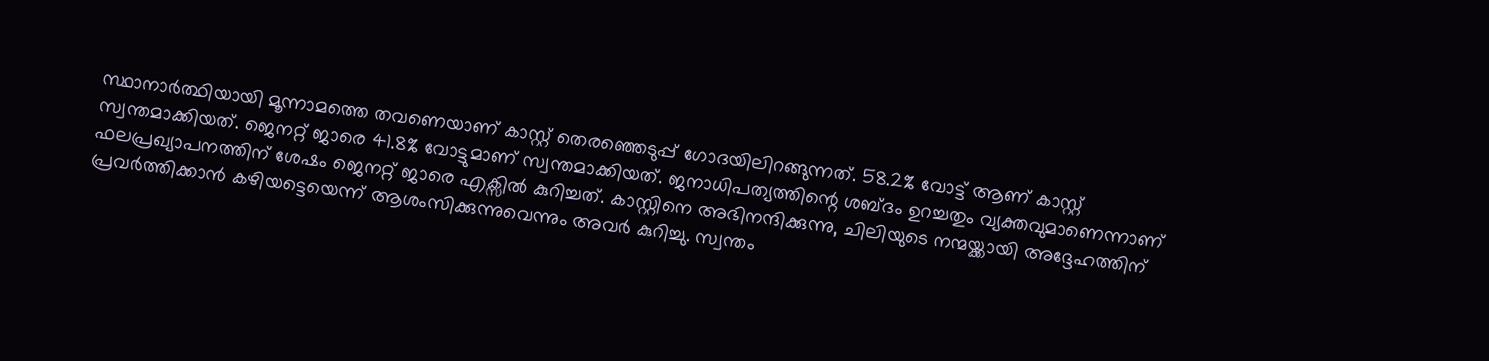സ്ഥാനാര്‍ത്ഥിയായി മൂന്നാമത്തെ തവണെയാണ് കാസ്റ്റ് തെരഞ്ഞെടുപ്പ് ഗോദയിലിറങ്ങുന്നത്. 58.2% വോട്ട് ആണ് കാസ്റ്റ് സ്വന്തമാക്കിയത്. ജെനറ്റ് ജാരെ 41.8% വോട്ടുമാണ് സ്വന്തമാക്കിയത്. ജനാധിപത്യത്തിന്റെ ശബ്ദം ഉറച്ചതും വ്യക്തവുമാണെന്നാണ് ഫലപ്രഖ്യാപനത്തിന് ശേഷം ജെനറ്റ് ജാരെ എക്സില്‍ കുറിച്ചത്. കാസ്റ്റിനെ അഭിനന്ദിക്കുന്നു, ചിലിയുടെ നന്മയ്ക്കായി അദ്ദേഹത്തിന് പ്രവര്‍ത്തിക്കാന്‍ കഴിയട്ടെയെന്ന് ആശംസിക്കുന്നുവെന്നും അവര്‍ കുറിച്ചു. സ്വന്തം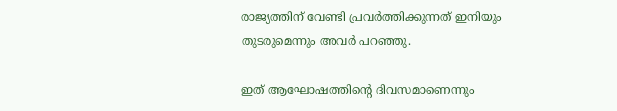രാജ്യത്തിന് വേണ്ടി പ്രവര്‍ത്തിക്കുന്നത് ഇനിയും തുടരുമെന്നും അവര്‍ പറഞ്ഞു.

ഇത് ആഘോഷത്തിന്റെ ദിവസമാണെന്നും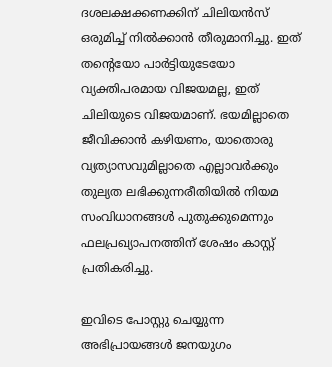ദശലക്ഷക്കണക്കിന് ചിലിയന്‍സ് ഒരുമിച്ച് നില്‍ക്കാന്‍ തീരുമാനിച്ചു. ഇത് തന്റെയോ പാര്‍ട്ടിയുടേയോ വ്യക്തിപരമായ വിജയമല്ല, ഇത് ചിലിയുടെ വിജയമാണ്. ഭയമില്ലാതെ ജീവിക്കാന്‍ കഴിയണം, യാതൊരു വ്യത്യാസവുമില്ലാതെ എല്ലാവര്‍ക്കും തുല്യത ലഭിക്കുന്നരീതിയില്‍ നിയമ സംവിധാനങ്ങള്‍ പുതുക്കുമെന്നും ഫലപ്രഖ്യാപനത്തിന് ശേഷം കാസ്റ്റ് പ്രതികരിച്ചു.

ഇവിടെ പോസ്റ്റു ചെയ്യുന്ന അഭിപ്രായങ്ങള്‍ ജനയുഗം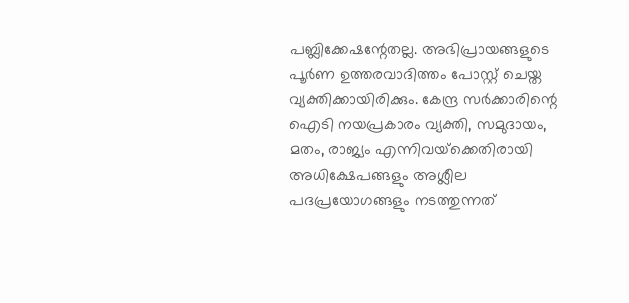പബ്ലിക്കേഷന്റേതല്ല. അഭിപ്രായങ്ങളുടെ പൂര്‍ണ ഉത്തരവാദിത്തം പോസ്റ്റ് ചെയ്ത വ്യക്തിക്കായിരിക്കും. കേന്ദ്ര സര്‍ക്കാരിന്റെ ഐടി നയപ്രകാരം വ്യക്തി, സമുദായം, മതം, രാജ്യം എന്നിവയ്‌ക്കെതിരായി അധിക്ഷേപങ്ങളും അശ്ലീല പദപ്രയോഗങ്ങളും നടത്തുന്നത്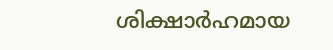ശിക്ഷാര്‍ഹമായ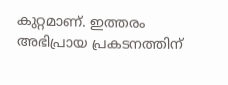കുറ്റമാണ്. ഇത്തരം അഭിപ്രായ പ്രകടനത്തിന്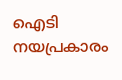ഐടി നയപ്രകാരം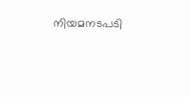നിയമനടപടി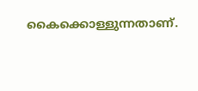കൈക്കൊള്ളുന്നതാണ്.